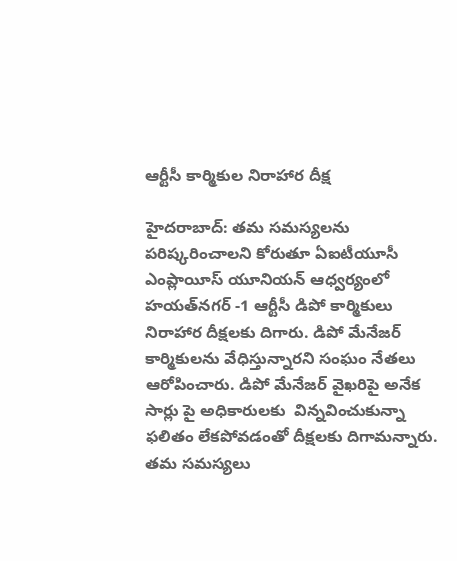ఆర్టీసీ కార్మికుల నిరాహార దీక్ష

హైదరాబాద్‌: తమ సమస్యలను పరిష్కరించాలని కోరుతూ ఏఐటీయూసీ ఎంప్లాయీస్‌ యూనియన్‌ ఆధ్వర్యంలో హయత్‌నగర్‌ -1 ఆర్టీసీ డిపో కార్మికులు నిరాహార దీక్షలకు దిగారు. డిపో మేనేజర్‌ కార్మికులను వేధిస్తున్నారని సంఘం నేతలు ఆరోపించారు. డిపో మేనేజర్‌ వైఖరిపై అనేక సార్లు పై అధికారులకు  విన్నవించుకున్నా ఫలితం లేకపోవడంతో దీక్షలకు దిగామన్నారు. తమ సమస్యలు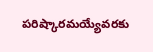పరిష్కారమయ్యేవరకు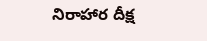నిరాహార దీక్ష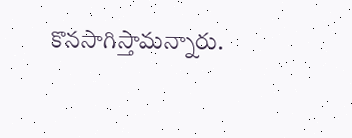కొనసాగిస్తామన్నారు.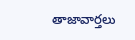తాజావార్తలు